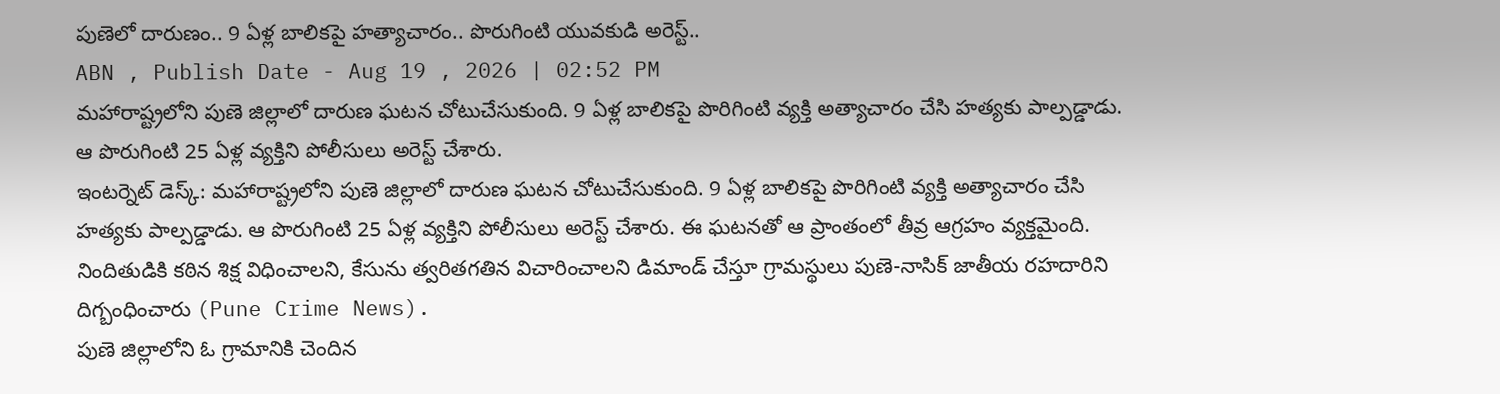పుణెలో దారుణం.. 9 ఏళ్ల బాలికపై హత్యాచారం.. పొరుగింటి యువకుడి అరెస్ట్..
ABN , Publish Date - Aug 19 , 2026 | 02:52 PM
మహారాష్ట్రలోని పుణె జిల్లాలో దారుణ ఘటన చోటుచేసుకుంది. 9 ఏళ్ల బాలికపై పొరిగింటి వ్యక్తి అత్యాచారం చేసి హత్యకు పాల్పడ్డాడు. ఆ పొరుగింటి 25 ఏళ్ల వ్యక్తిని పోలీసులు అరెస్ట్ చేశారు.
ఇంటర్నెట్ డెస్క్: మహారాష్ట్రలోని పుణె జిల్లాలో దారుణ ఘటన చోటుచేసుకుంది. 9 ఏళ్ల బాలికపై పొరిగింటి వ్యక్తి అత్యాచారం చేసి హత్యకు పాల్పడ్డాడు. ఆ పొరుగింటి 25 ఏళ్ల వ్యక్తిని పోలీసులు అరెస్ట్ చేశారు. ఈ ఘటనతో ఆ ప్రాంతంలో తీవ్ర ఆగ్రహం వ్యక్తమైంది. నిందితుడికి కఠిన శిక్ష విధించాలని, కేసును త్వరితగతిన విచారించాలని డిమాండ్ చేస్తూ గ్రామస్థులు పుణె-నాసిక్ జాతీయ రహదారిని దిగ్బంధించారు (Pune Crime News).
పుణె జిల్లాలోని ఓ గ్రామానికి చెందిన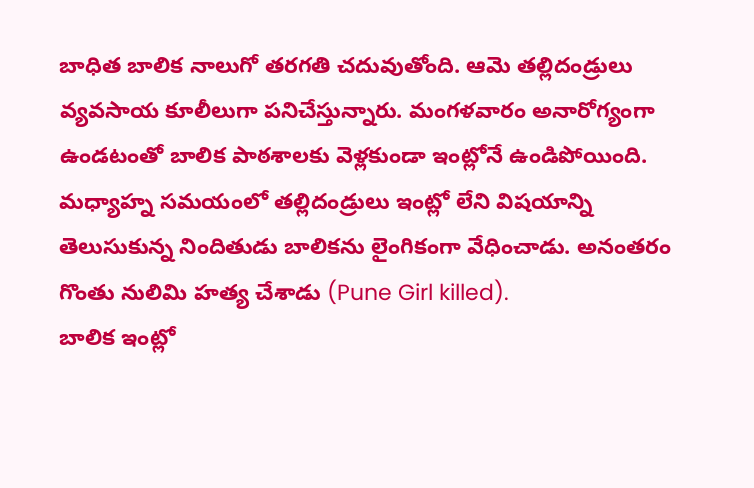బాధిత బాలిక నాలుగో తరగతి చదువుతోంది. ఆమె తల్లిదండ్రులు వ్యవసాయ కూలీలుగా పనిచేస్తున్నారు. మంగళవారం అనారోగ్యంగా ఉండటంతో బాలిక పాఠశాలకు వెళ్లకుండా ఇంట్లోనే ఉండిపోయింది. మధ్యాహ్న సమయంలో తల్లిదండ్రులు ఇంట్లో లేని విషయాన్ని తెలుసుకున్న నిందితుడు బాలికను లైంగికంగా వేధించాడు. అనంతరం గొంతు నులిమి హత్య చేశాడు (Pune Girl killed).
బాలిక ఇంట్లో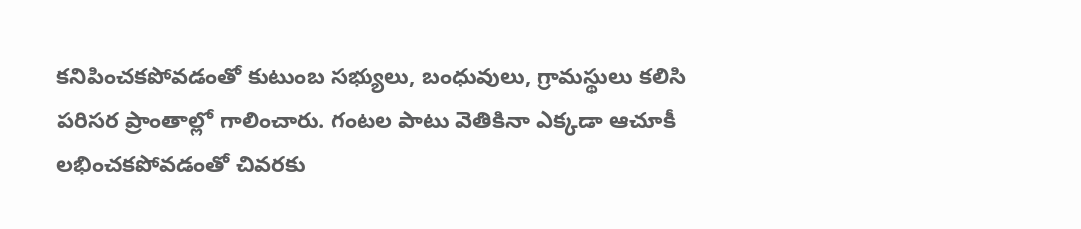కనిపించకపోవడంతో కుటుంబ సభ్యులు, బంధువులు, గ్రామస్థులు కలిసి పరిసర ప్రాంతాల్లో గాలించారు. గంటల పాటు వెతికినా ఎక్కడా ఆచూకీ లభించకపోవడంతో చివరకు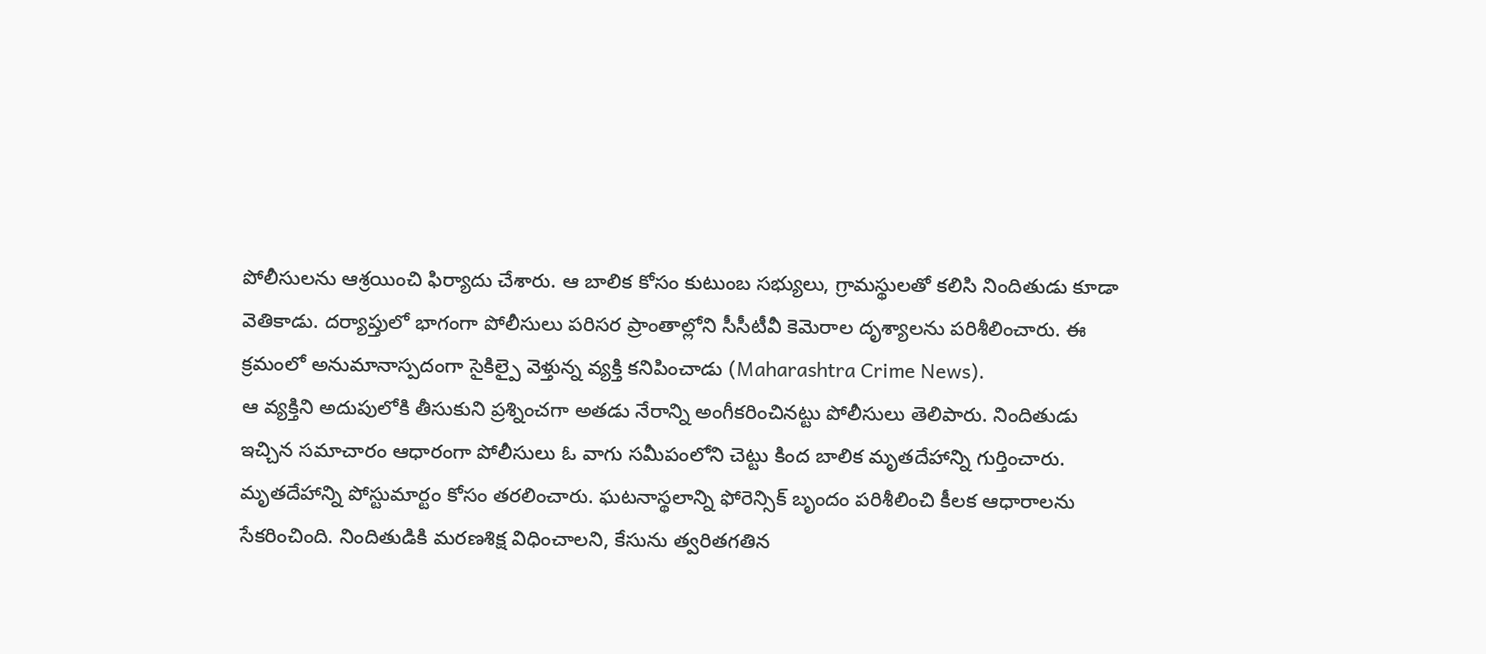పోలీసులను ఆశ్రయించి ఫిర్యాదు చేశారు. ఆ బాలిక కోసం కుటుంబ సభ్యులు, గ్రామస్థులతో కలిసి నిందితుడు కూడా వెతికాడు. దర్యాప్తులో భాగంగా పోలీసులు పరిసర ప్రాంతాల్లోని సీసీటీవీ కెమెరాల దృశ్యాలను పరిశీలించారు. ఈ క్రమంలో అనుమానాస్పదంగా సైకిల్పై వెళ్తున్న వ్యక్తి కనిపించాడు (Maharashtra Crime News).
ఆ వ్యక్తిని అదుపులోకి తీసుకుని ప్రశ్నించగా అతడు నేరాన్ని అంగీకరించినట్టు పోలీసులు తెలిపారు. నిందితుడు ఇచ్చిన సమాచారం ఆధారంగా పోలీసులు ఓ వాగు సమీపంలోని చెట్టు కింద బాలిక మృతదేహాన్ని గుర్తించారు. మృతదేహాన్ని పోస్టుమార్టం కోసం తరలించారు. ఘటనాస్థలాన్ని ఫోరెన్సిక్ బృందం పరిశీలించి కీలక ఆధారాలను సేకరించింది. నిందితుడికి మరణశిక్ష విధించాలని, కేసును త్వరితగతిన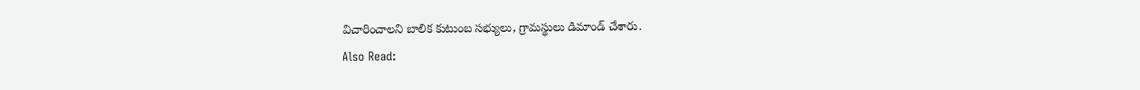విచారించాలని బాలిక కుటుంబ సభ్యులు, గ్రామస్థులు డిమాండ్ చేశారు.
Also Read: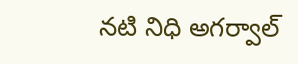నటి నిధి అగర్వాల్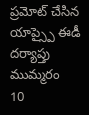ప్రమోట్ చేసిన యాప్స్పై ఈడీ దర్యాప్తు ముమ్మరం
10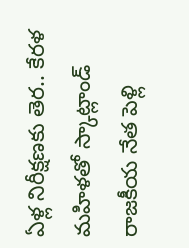ఏళ్ల నిరీక్షణకు తెర.. కేరళ మహిళతో స్కాట్లాండ్ రాజకీయ నేత పెళ్లి